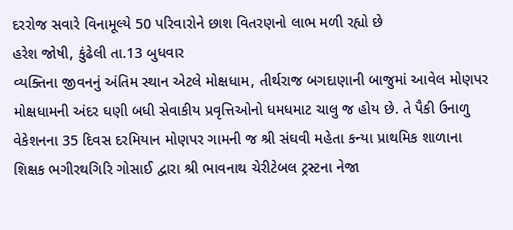દરરોજ સવારે વિનામૂલ્યે 50 પરિવારોને છાશ વિતરણનો લાભ મળી રહ્યો છે
હરેશ જોષી, કુંઢેલી તા.13 બુધવાર
વ્યક્તિના જીવનનું અંતિમ સ્થાન એટલે મોક્ષધામ, તીર્થરાજ બગદાણાની બાજુમાં આવેલ મોણપર મોક્ષધામની અંદર ઘણી બધી સેવાકીય પ્રવૃત્તિઓનો ધમધમાટ ચાલુ જ હોય છે. તે પૈકી ઉનાળુ વેકેશનના 35 દિવસ દરમિયાન મોણપર ગામની જ શ્રી સંઘવી મહેતા કન્યા પ્રાથમિક શાળાના શિક્ષક ભગીરથગિરિ ગોસાઈ દ્વારા શ્રી ભાવનાથ ચેરીટેબલ ટ્રસ્ટના નેજા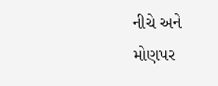નીચે અને મોણપર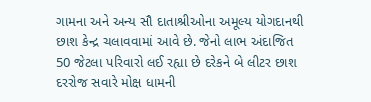ગામના અને અન્ય સૌ દાતાશ્રીઓના અમૂલ્ય યોગદાનથી છાશ કેન્દ્ર ચલાવવામાં આવે છે. જેનો લાભ અંદાજિત 50 જેટલા પરિવારો લઈ રહ્યા છે દરેકને બે લીટર છાશ દરરોજ સવારે મોક્ષ ધામની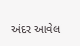અંદર આવેલ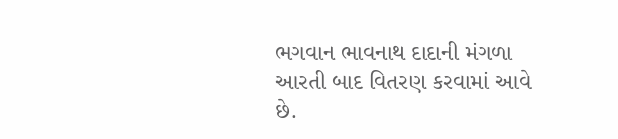ભગવાન ભાવનાથ દાદાની મંગળા આરતી બાદ વિતરણ કરવામાં આવે છે.